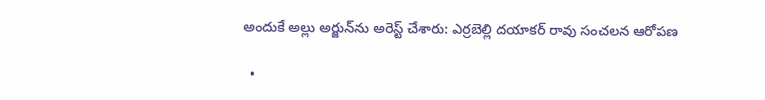అందుకే అల్లు అర్జున్‌ను అరెస్ట్ చేశారు: ఎర్రబెల్లి దయాకర్ రావు సంచలన ఆరోపణ

  •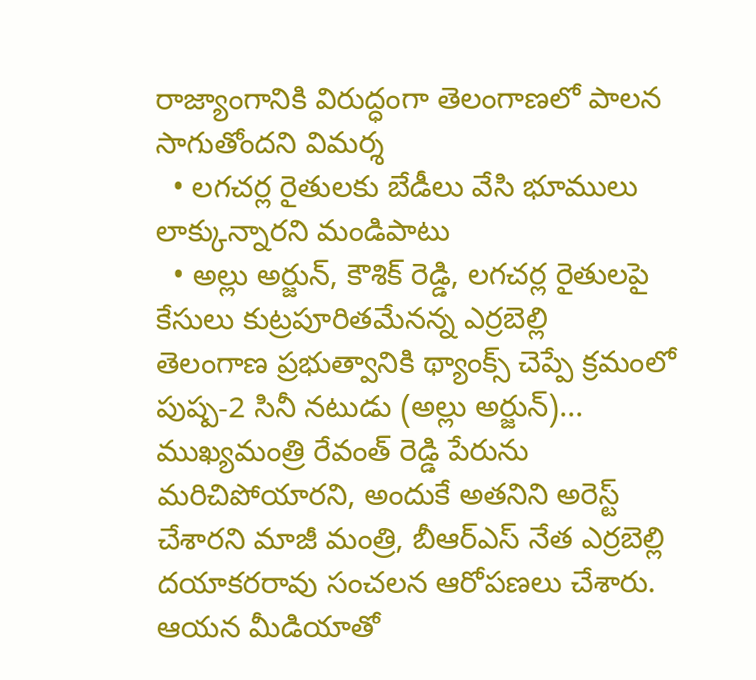రాజ్యాంగానికి విరుద్ధంగా తెలంగాణలో పాలన సాగుతోందని విమర్శ
  • లగచర్ల రైతులకు బేడీలు వేసి భూములు లాక్కున్నారని మండిపాటు
  • అల్లు అర్జున్, కౌశిక్ రెడ్డి, లగచర్ల రైతులపై కేసులు కుట్రపూరితమేనన్న ఎర్రబెల్లి
తెలంగాణ ప్రభుత్వానికి థ్యాంక్స్ చెప్పే క్రమంలో పుష్ప-2 సినీ నటుడు (అల్లు అర్జున్)... ముఖ్యమంత్రి రేవంత్ రెడ్డి పేరును మరిచిపోయారని, అందుకే అతనిని అరెస్ట్ చేశారని మాజీ మంత్రి, బీఆర్ఎస్ నేత ఎర్రబెల్లి దయాకరరావు సంచలన ఆరోపణలు చేశారు. ఆయన మీడియాతో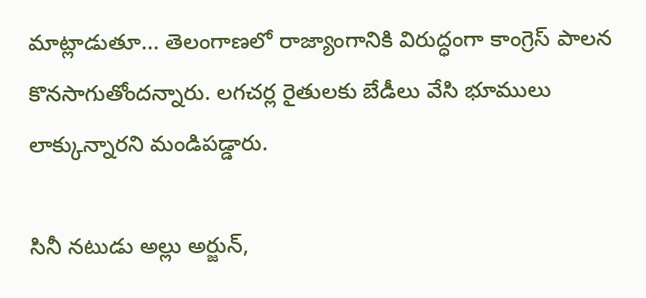మాట్లాడుతూ... తెలంగాణలో రాజ్యాంగానికి విరుద్ధంగా కాంగ్రెస్ పాలన కొనసాగుతోందన్నారు. లగచర్ల రైతులకు బేడీలు వేసి భూములు లాక్కున్నారని మండిపడ్డారు.

సినీ నటుడు అల్లు అర్జున్,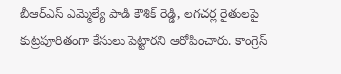బీఆర్ఎస్ ఎమ్మెల్యే పాడి కౌశిక్ రెడ్డి, లగచర్ల రైతులపై కుట్రపూరితంగా కేసులు పెట్టారని ఆరోపించారు. కాంగ్రెస్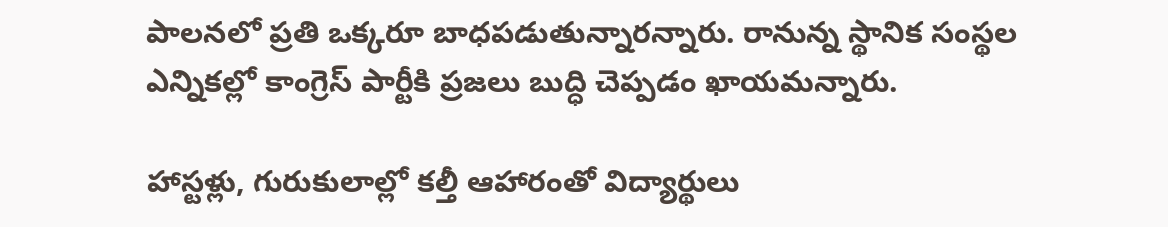పాలనలో ప్రతి ఒక్కరూ బాధపడుతున్నారన్నారు. రానున్న స్థానిక సంస్థల ఎన్నికల్లో కాంగ్రెస్ పార్టీకి ప్రజలు బుద్ధి చెప్పడం ఖాయమన్నారు.

హాస్టళ్లు, గురుకులాల్లో కల్తీ ఆహారంతో విద్యార్థులు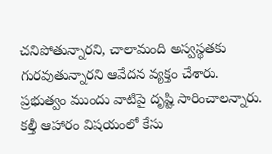చనిపోతున్నారని, చాలామంది అస్వస్థతకు గురవుతున్నారని ఆవేదన వ్యక్తం చేశారు. ప్రభుత్వం ముందు వాటిపై దృష్టి సారించాలన్నారు. కల్తీ ఆహారం విషయంలో కేసు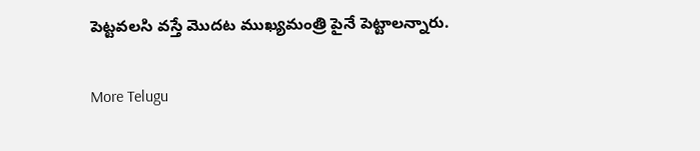పెట్టవలసి వస్తే మొదట ముఖ్యమంత్రి పైనే పెట్టాలన్నారు.


More Telugu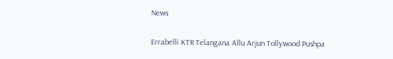News

Errabelli KTR Telangana Allu Arjun Tollywood Pushpa